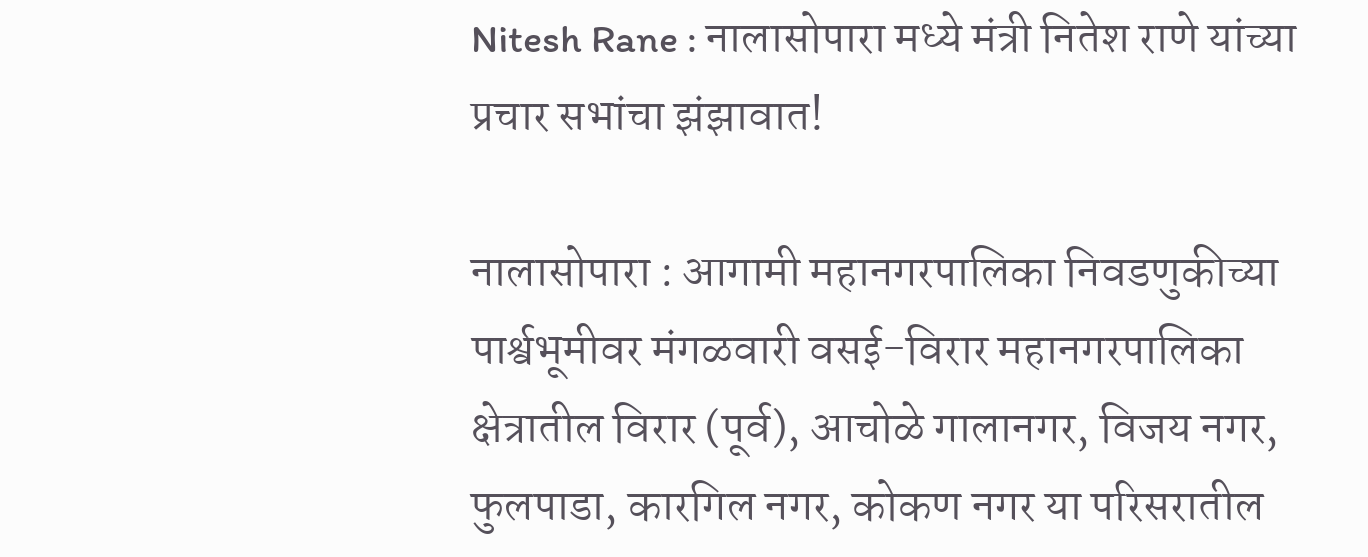Nitesh Rane : नालासोपारा मध्ये मंत्री नितेश राणे यांच्या प्रचार सभांचा झंझावात!

नालासोपारा : आगामी महानगरपालिका निवडणुकीच्या पार्श्वभूमीवर मंगळवारी वसई-विरार महानगरपालिका क्षेत्रातील विरार (पूर्व), आचोळे गालानगर, विजय नगर, फुलपाडा, कारगिल नगर, कोकण नगर या परिसरातील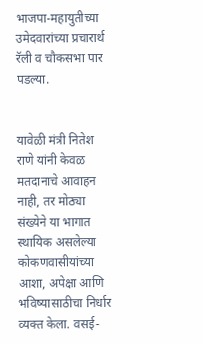भाजपा-महायुतीच्या उमेदवारांच्या प्रचारार्थ रॅली व चौकसभा पार पडल्या.


यावेळी मंत्री नितेश राणे यांनी केवळ मतदानाचे आवाहन नाही, तर मोठ्या संख्येने या भागात स्थायिक असलेल्या कोकणवासीयांच्या आशा, अपेक्षा आणि भविष्यासाठीचा निर्धार व्यक्त केला. वसई-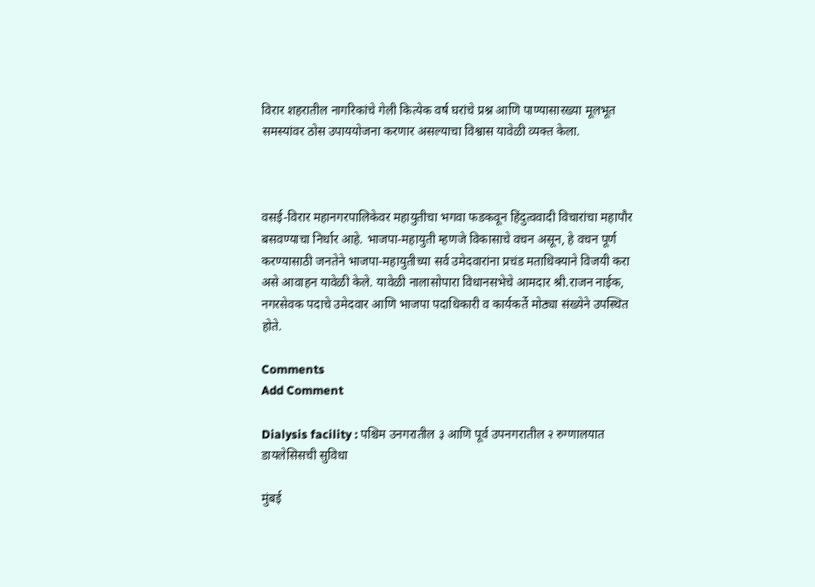विरार शहरातील नागरिकांचे गेली कित्येक वर्ष घरांचे प्रश्न आणि पाण्यासारख्या मूलभूत समस्यांवर ठोस उपाययोजना करणार असल्याचा विश्वास यावेळी व्यक्त केला.



वसई-विरार महानगरपालिकेवर महायुतीचा भगवा फडकवून हिंदुत्ववादी विचारांचा महापौर बसवण्याचा निर्धार आहे. भाजपा-महायुती म्हणजे विकासाचे वचन असून, हे वचन पूर्ण करण्यासाठी जनतेने भाजपा-महायुतीच्या सर्व उमेदवारांना प्रचंड मताधिक्याने विजयी करा असे आवाहन यावेळी केले. यावेळी नालासोपारा विधानसभेचे आमदार श्री.राजन नाईक, नगरसेवक पदाचे उमेदवार आणि भाजपा पदाधिकारी व कार्यकर्ते मोठ्या संख्येने उपस्थित होते.

Comments
Add Comment

Dialysis facility : पश्चिम उनगरातील ३ आणि पूर्व उपनगरातील २ रुग्णालयात डायलेसिसची सुविधा

मुंबई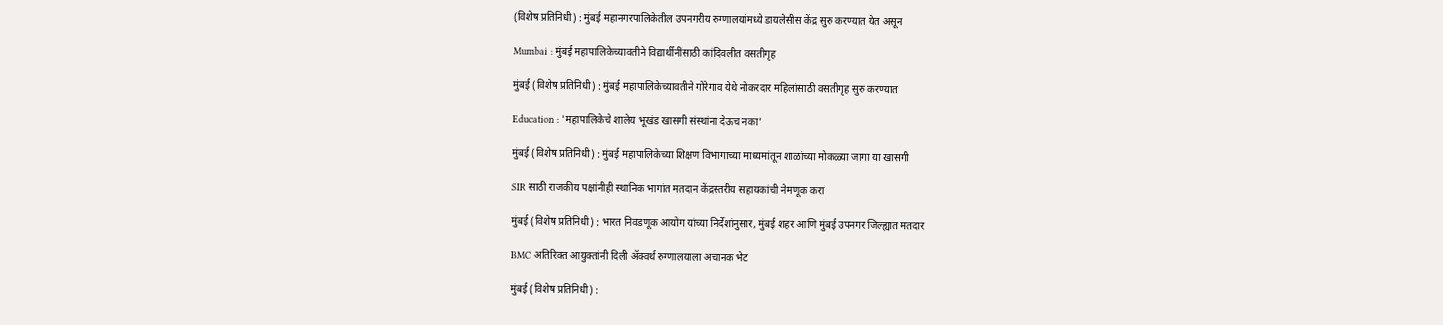(विशेष प्रतिनिधी) : मुंबई महानगरपालिकेतील उपनगरीय रुग्णालयांमध्ये डायलेसीस केंद्र सुरु करण्यात येत असून

Mumbai : मुंबई महापालिकेच्यावतीने विद्यार्थीनींसाठी कांदिवलीत वसतीगृह

मुंबई (विशेष प्रतिनिधी) : मुंबई महापालिकेच्यावतीने गोरेगाव येथे नोकरदार महिलांसाठी वसतीगृह सुरु करण्यात

Education : 'महापालिकेचे शालेय भूखंड खासगी संस्थांना देऊच नका'

मुंबई (विशेष प्रतिनिधी) : मुंबई महापालिकेच्या शिक्षण विभागाच्या माध्यमांतून शाळांच्या मोकळ्या जागा या खासगी

SIR साठी राजकीय पक्षांनीही स्थानिक भागांत मतदान केंद्रस्तरीय सहायकांची नेमणूक करा

मुंबई (विशेष प्रतिनिधी) : भारत निवडणूक आयोग यांच्या निर्देशांनुसार, मुंबई शहर आणि मुंबई उपनगर जिल्ह्यात मतदार

BMC अतिरिक्त आयुक्तांनी दिली ॲक्वर्थ रुग्णालयाला अचानक भेट

मुंबई (विशेष प्रतिनिधी) :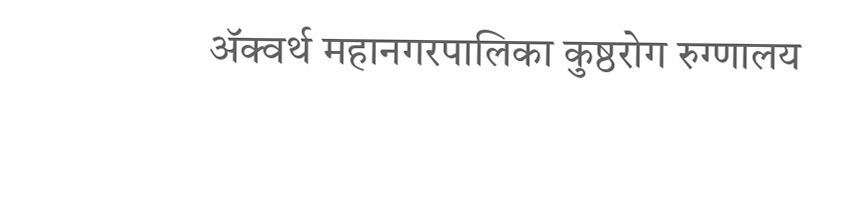ॲक्वर्थ महानगरपालिका कुष्ठरोग रुग्णालय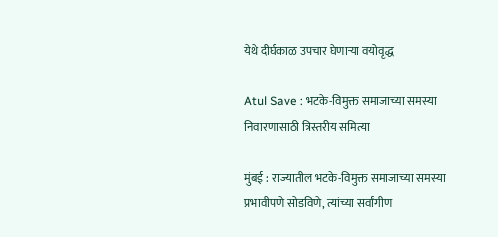येथे दीर्घकाळ उपचार घेणाऱ्या वयोवृद्ध

Atul Save : भटके-विमुक्त समाजाच्या समस्या निवारणासाठी त्रिस्तरीय समित्या

मुंबई : राज्यातील भटके-विमुक्त समाजाच्या समस्या प्रभावीपणे सोडविणे, त्यांच्या सर्वांगीण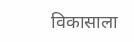विकासाला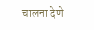चालना देणे